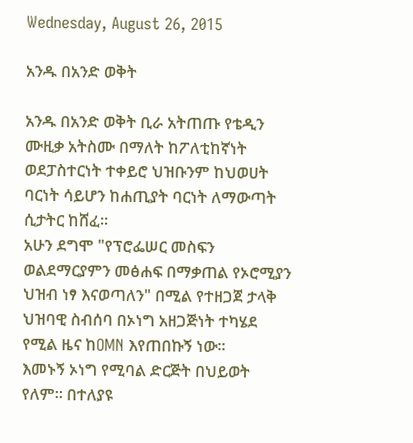Wednesday, August 26, 2015

አንዱ በአንድ ወቅት

አንዱ በአንድ ወቅት ቢራ አትጠጡ የቴዲን ሙዚቃ አትስሙ በማለት ከፖለቲከኛነት ወደፓስተርነት ተቀይሮ ህዝቡንም ከህወሀት ባርነት ሳይሆን ከሐጢያት ባርነት ለማውጣት ሲታትር ከሸፈ።
አሁን ደግሞ "የፕሮፌሠር መስፍን ወልደማርያምን መፅሐፍ በማቃጠል የኦሮሚያን ህዝብ ነፃ እናወጣለን" በሚል የተዘጋጀ ታላቅ ህዝባዊ ስብሰባ በኦነግ አዘጋጅነት ተካሄደ የሚል ዜና ከOMN እየጠበኩኝ ነው።
እመኑኝ ኦነግ የሚባል ድርጅት በህይወት የለም። በተለያዩ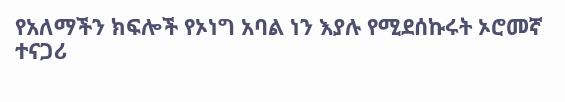የአለማችን ክፍሎች የኦነግ አባል ነን እያሉ የሚደሰኩሩት ኦሮመኛ ተናጋሪ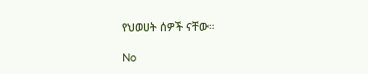የህወሀት ሰዎች ናቸው።

No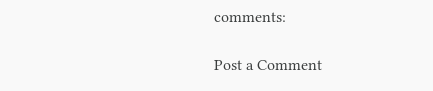comments:

Post a Comment